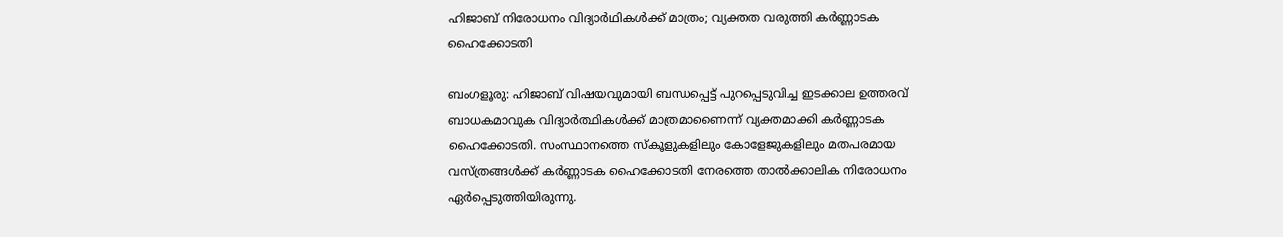ഹിജാബ് നിരോധനം വിദ്യാര്‍ഥികള്‍ക്ക് മാത്രം; വ്യക്തത വരുത്തി കര്‍ണ്ണാടക ഹൈക്കോടതി

ബംഗളൂരു: ഹിജാബ് വിഷയവുമായി ബന്ധപ്പെട്ട് പുറപ്പെടുവിച്ച ഇടക്കാല ഉത്തരവ് ബാധകമാവുക വിദ്യാര്‍ത്ഥികള്‍ക്ക് മാത്രമാണൈന്ന് വ്യക്തമാക്കി കര്‍ണ്ണാടക ഹൈക്കോടതി. സംസ്ഥാനത്തെ സ്‌കൂളുകളിലും കോളേജുകളിലും മതപരമായ വസ്ത്രങ്ങള്‍ക്ക് കര്‍ണ്ണാടക ഹൈക്കോടതി നേരത്തെ താല്‍ക്കാലിക നിരോധനം ഏര്‍പ്പെടുത്തിയിരുന്നു.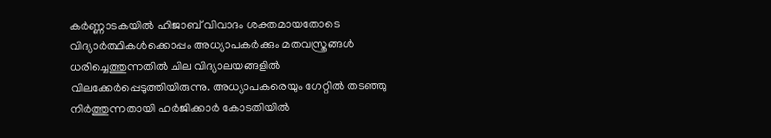കര്‍ണ്ണാടകയില്‍ ഹിജാബ് വിവാദം ശക്തമായതോടെ വിദ്യാര്‍ത്ഥികള്‍ക്കൊപ്പം അധ്യാപകര്‍ക്കും മതവസ്ത്രങ്ങള്‍ ധരിച്ചെത്തുന്നതില്‍ ചില വിദ്യാലയങ്ങളില്‍ വിലക്കേര്‍പ്പെടുത്തിയിരുന്നു. അധ്യാപകരെയും ഗേറ്റില്‍ തടഞ്ഞു നിര്‍ത്തുന്നതായി ഹര്‍ജിക്കാര്‍ കോടതിയില്‍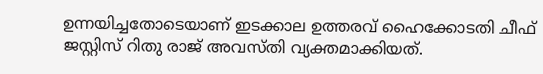ഉന്നയിച്ചതോടെയാണ് ഇടക്കാല ഉത്തരവ് ഹൈക്കോടതി ചീഫ് ജസ്റ്റിസ് റിതു രാജ് അവസ്തി വ്യക്തമാക്കിയത്.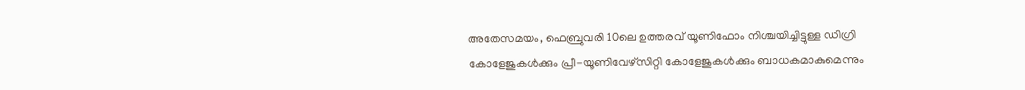അതേസമയം, ഫെബ്രുവരി 10ലെ ഉത്തരവ് യൂണിഫോം നിശ്ചയിച്ചിട്ടുള്ള ഡിഗ്രി കോളേജുകള്‍ക്കും പ്രീ-യൂണിവേഴ്‌സിറ്റി കോളേജുകള്‍ക്കും ബാധകമാകുമെന്നും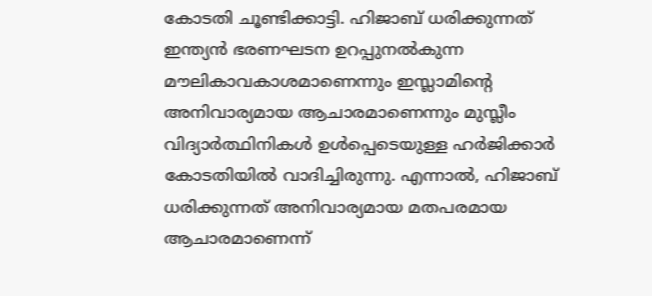കോടതി ചൂണ്ടിക്കാട്ടി. ഹിജാബ് ധരിക്കുന്നത് ഇന്ത്യന്‍ ഭരണഘടന ഉറപ്പുനല്‍കുന്ന മൗലികാവകാശമാണെന്നും ഇസ്ലാമിന്റെ അനിവാര്യമായ ആചാരമാണെന്നും മുസ്ലീം വിദ്യാര്‍ത്ഥിനികള്‍ ഉള്‍പ്പെടെയുള്ള ഹര്‍ജിക്കാര്‍ കോടതിയില്‍ വാദിച്ചിരുന്നു. എന്നാല്‍, ഹിജാബ് ധരിക്കുന്നത് അനിവാര്യമായ മതപരമായ ആചാരമാണെന്ന്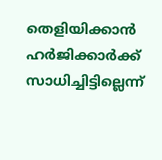തെളിയിക്കാന്‍ ഹര്‍ജിക്കാര്‍ക്ക് സാധിച്ചിട്ടില്ലെന്ന്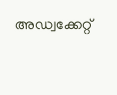അഡ്വക്കേറ്റ്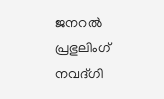ജനറല്‍ പ്രഭുലിംഗ് നവദ്ഗി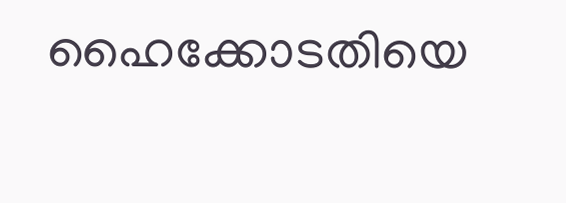ഹൈക്കോടതിയെ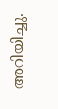അറിയിച്ചു.